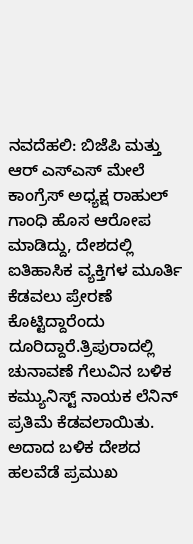ನವದೆಹಲಿ: ಬಿಜೆಪಿ ಮತ್ತು ಆರ್ ಎಸ್ಎಸ್ ಮೇಲೆ ಕಾಂಗ್ರೆಸ್ ಅಧ್ಯಕ್ಷ ರಾಹುಲ್ ಗಾಂಧಿ ಹೊಸ ಆರೋಪ ಮಾಡಿದ್ದು, ದೇಶದಲ್ಲಿ ಐತಿಹಾಸಿಕ ವ್ಯಕ್ತಿಗಳ ಮೂರ್ತಿ ಕೆಡವಲು ಪ್ರೇರಣೆ ಕೊಟ್ಟಿದ್ದಾರೆಂದು ದೂರಿದ್ದಾರೆ.ತ್ರಿಪುರಾದಲ್ಲಿ ಚುನಾವಣೆ ಗೆಲುವಿನ ಬಳಿಕ ಕಮ್ಯುನಿಸ್ಟ್ ನಾಯಕ ಲೆನಿನ್ ಪ್ರತಿಮೆ ಕೆಡವಲಾಯಿತು. ಅದಾದ ಬಳಿಕ ದೇಶದ ಹಲವೆಡೆ ಪ್ರಮುಖ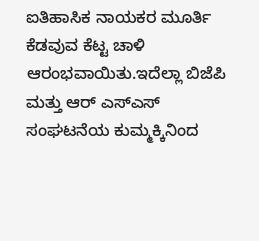ಐತಿಹಾಸಿಕ ನಾಯಕರ ಮೂರ್ತಿ ಕೆಡವುವ ಕೆಟ್ಟ ಚಾಳಿ ಆರಂಭವಾಯಿತು.ಇದೆಲ್ಲಾ ಬಿಜೆಪಿ ಮತ್ತು ಆರ್ ಎಸ್ಎಸ್ ಸಂಘಟನೆಯ ಕುಮ್ಮಕ್ಕಿನಿಂದ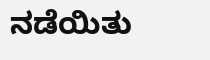ನಡೆಯಿತು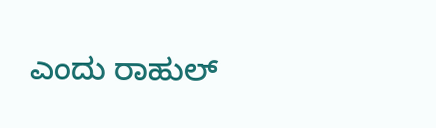ಎಂದು ರಾಹುಲ್